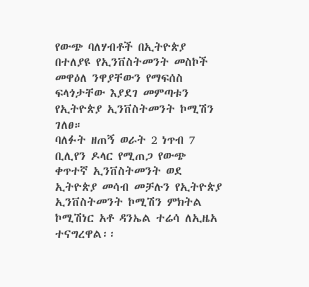የውጭ ባለሃብቶች በኢትዮጵያ በተለያዩ የኢንቨስትመንት መስኮች መዋዕለ ንዋያቸውን የማፍሰስ ፍላጎታቸው እያደገ መምጣቱን የኢትዮጵያ ኢንቨስትመንት ኮሚሽን ገለፀ።
ባለፉት ዘጠኝ ወራት 2 ነጥብ 7 ቢሊየን ዶላር የሚጠጋ የውጭ ቀጥተኛ ኢንቨስትመንት ወደ ኢትዮጵያ መሳብ መቻሉን የኢትዮጵያ ኢንቨስትመንት ኮሚሽን ምክትል ኮሚሽነር አቶ ዳንኤል ተሬሳ ለኢዜአ ተናግረዋል፡፡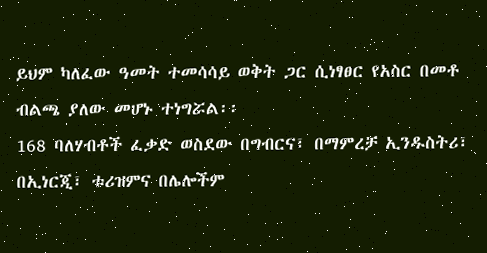ይህም ካለፈው ዓመት ተመሳሳይ ወቅት ጋር ሲነፃፀር የአስር በመቶ ብልጫ ያለው መሆኑ ተነግሯል፡፡
168 ባለሃብቶች ፈቃድ ወስደው በግብርና፣ በማምረቻ ኢንዱስትሪ፣ በኢነርጂ፣ ቱሪዝምና በሌሎችም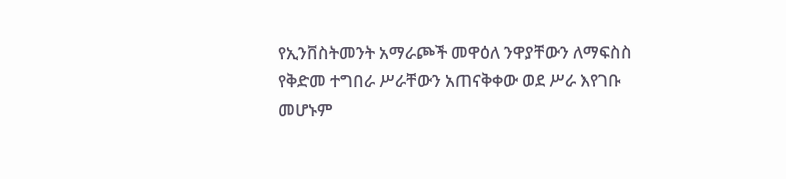የኢንቨስትመንት አማራጮች መዋዕለ ንዋያቸውን ለማፍስስ የቅድመ ተግበራ ሥራቸውን አጠናቅቀው ወደ ሥራ እየገቡ መሆኑም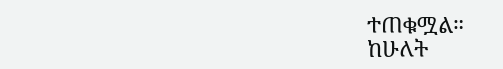ተጠቁሟል።
ከሁለት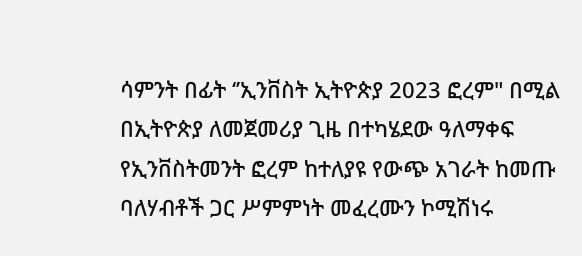ሳምንት በፊት ‘’ኢንቨስት ኢትዮጵያ 2023 ፎረም" በሚል በኢትዮጵያ ለመጀመሪያ ጊዜ በተካሄደው ዓለማቀፍ የኢንቨስትመንት ፎረም ከተለያዩ የውጭ አገራት ከመጡ ባለሃብቶች ጋር ሥምምነት መፈረሙን ኮሚሽነሩ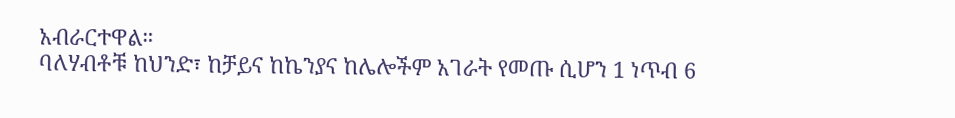አብራርተዋል።
ባለሃብቶቹ ከህንድ፣ ከቻይና ከኬንያና ከሌሎችም አገራት የመጡ ሲሆን 1 ነጥብ 6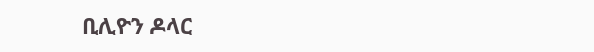ቢሊዮን ዶላር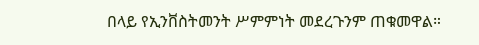በላይ የኢንቨስትመንት ሥምምነት መደረጉንም ጠቁመዋል።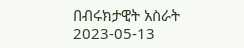በብሩክታዊት አስራት
2023-05-13